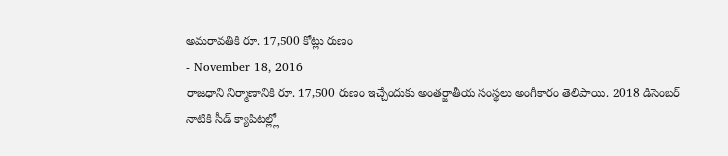అమరావతికి రూ. 17,500 కోట్లు రుణం
- November 18, 2016
రాజధాని నిర్మాణానికి రూ. 17,500 రుణం ఇచ్చేందుకు అంతర్జాతీయ సంస్థలు అంగీకారం తెలిపాయి. 2018 డిసెంబర్ నాటికి సీడ్ క్యాపిటల్ల్లో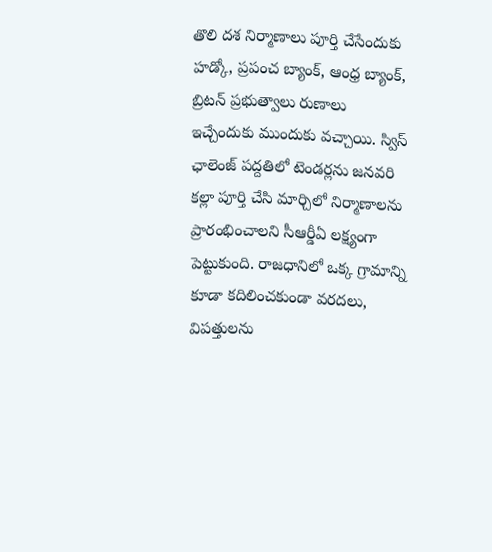తొలి దశ నిర్మాణాలు పూర్తి చేసేందుకు హడ్కో, ప్రపంచ బ్యాంక్, ఆంధ్ర బ్యాంక్, బ్రిటన్ ప్రభుత్వాలు రుణాలు ఇచ్చేందుకు ముందుకు వచ్చాయి. స్విస్ ఛాలెంజ్ పద్దతిలో టెండర్లను జనవరి కల్లా పూర్తి చేసి మార్చిలో నిర్మాణాలను ప్రారంభించాలని సీఆర్డీఏ లక్ష్యంగా పెట్టుకుంది. రాజధానిలో ఒక్క గ్రామాన్ని కూడా కదిలించకుండా వరదలు, విపత్తులను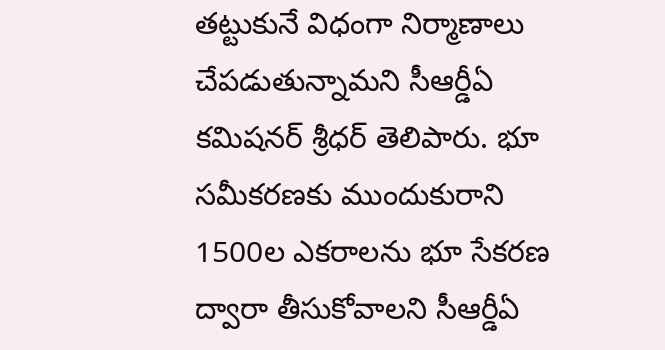తట్టుకునే విధంగా నిర్మాణాలు చేపడుతున్నామని సీఆర్డీఏ కమిషనర్ శ్రీధర్ తెలిపారు. భూ సమీకరణకు ముందుకురాని 1500ల ఎకరాలను భూ సేకరణ ద్వారా తీసుకోవాలని సీఆర్డీఏ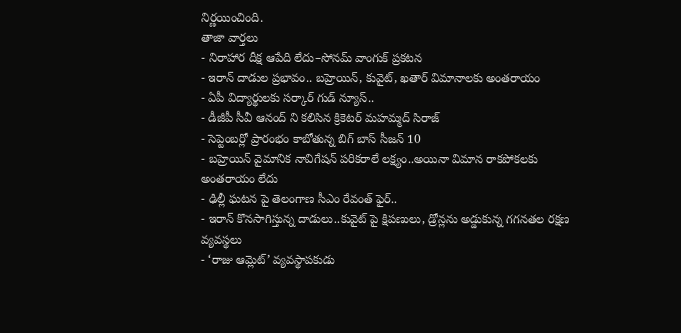నిర్ణయించింది.
తాజా వార్తలు
- నిరాహార దీక్ష ఆపేది లేదు–సోనమ్ వాంగుక్ ప్రకటన
- ఇరాన్ దాడుల ప్రభావం.. బహ్రెయిన్, కువైట్, ఖతార్ విమానాలకు అంతరాయం
- ఏపీ విద్యార్థులకు సర్కార్ గుడ్ న్యూస్..
- డీజీపీ సీవీ ఆనంద్ ని కలిసిన క్రికెటర్ మహమ్మద్ సిరాజ్
- సెప్టెంబర్లో ప్రారంభం కాబోతున్న బిగ్ బాస్ సీజన్ 10
- బహ్రెయిన్ వైమానిక నావిగేషన్ పరికరాలే లక్ష్యం..అయినా విమాన రాకపోకలకు అంతరాయం లేదు
- ఢిల్లీ ఘటన పై తెలంగాణ సీఎం రేవంత్ ఫైర్..
- ఇరాన్ కొనసాగిస్తున్న దాడులు..కువైట్ పై క్షిపణులు, డ్రోన్లను అడ్డుకున్న గగనతల రక్షణ వ్యవస్థలు
- ‘రాజు ఆమ్లెట్’ వ్యవస్థాపకుడు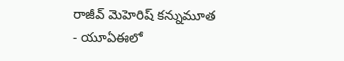రాజీవ్ మెహెరిష్ కన్నుమూత
- యూఏఈలో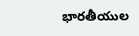భారతీయుల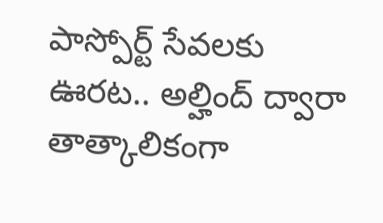పాస్పోర్ట్ సేవలకు ఊరట.. అల్హింద్ ద్వారా తాత్కాలికంగా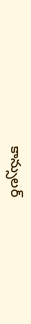కాన్సులర్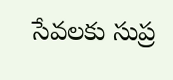సేవలకు సుప్ర